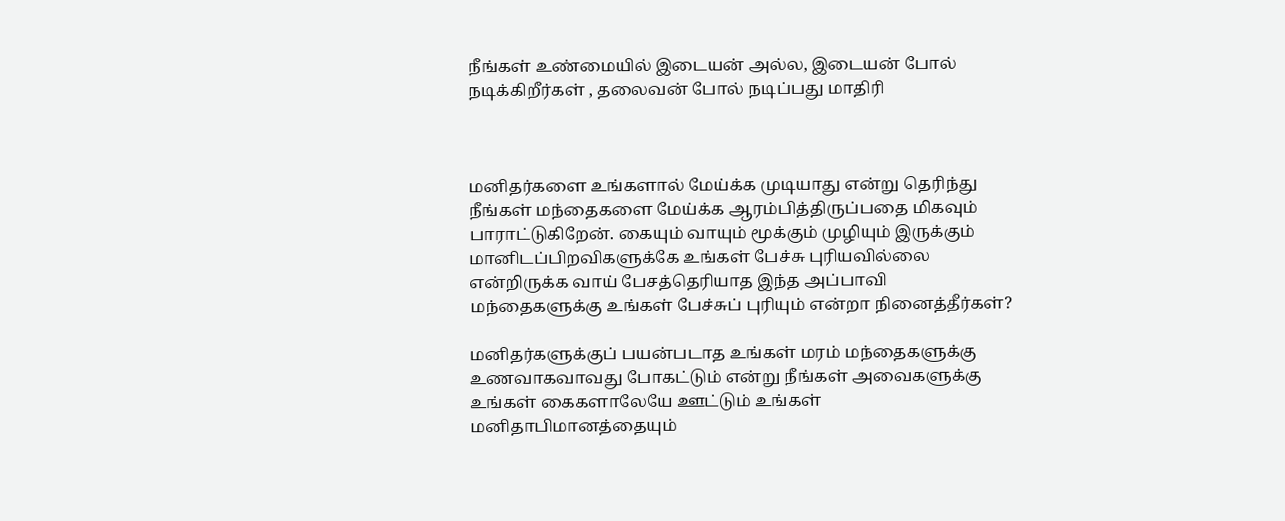நீங்கள் உண்மையில் இடையன் அல்ல, இடையன் போல் நடிக்கிறீர்கள் , தலைவன் போல் நடிப்பது மாதிரி



மனிதர்களை உங்களால் மேய்க்க முடியாது என்று தெரிந்து நீங்கள் மந்தைகளை மேய்க்க ஆரம்பித்திருப்பதை மிகவும் பாராட்டுகிறேன். கையும் வாயும் மூக்கும் முழியும் இருக்கும் மானிடப்பிறவிகளுக்கே உங்கள் பேச்சு புரியவில்லை என்றிருக்க வாய் பேசத்தெரியாத இந்த அப்பாவி மந்தைகளுக்கு உங்கள் பேச்சுப் புரியும் என்றா நினைத்தீர்கள்?

மனிதர்களுக்குப் பயன்படாத உங்கள் மரம் மந்தைகளுக்கு உணவாகவாவது போகட்டும் என்று நீங்கள் அவைகளுக்கு உங்கள் கைகளாலேயே ஊட்டும் உங்கள் மனிதாபிமானத்தையும்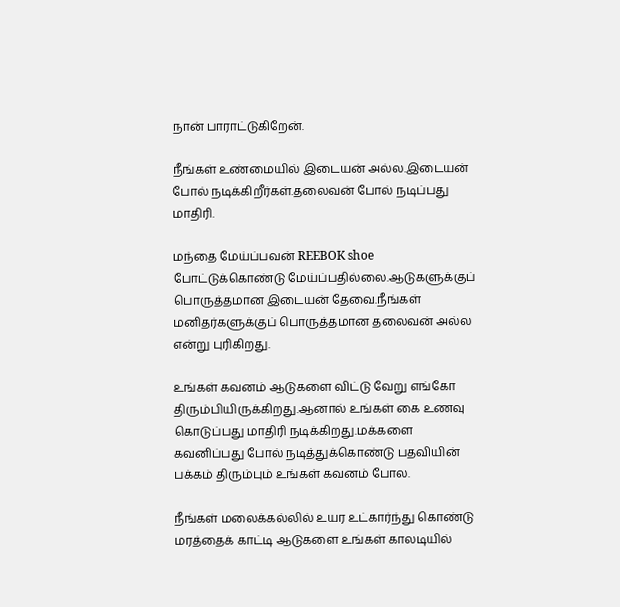நான் பாராட்டுகிறேன்.

நீங்கள் உண்மையில் இடையன் அல்ல.இடையன் போல் நடிக்கிறீர்கள்.தலைவன் போல் நடிப்பது மாதிரி.

மந்தை மேய்ப்பவன் REEBOK shoe போட்டுக்கொண்டு மேய்ப்பதில்லை.ஆடுகளுக்குப் பொருத்தமான இடையன் தேவை.நீங்கள் மனிதர்களுக்குப் பொருத்தமான தலைவன் அல்ல என்று புரிகிறது.

உங்கள் கவனம் ஆடுகளை விட்டு வேறு எங்கோ திரும்பியிருக்கிறது.ஆனால் உங்கள் கை உணவு கொடுப்பது மாதிரி நடிக்கிறது.மக்களை கவனிப்பது போல் நடித்துக்கொண்டு பதவியின் பக்கம் திரும்பும் உங்கள் கவனம் போல.

நீங்கள் மலைக்கல்லில் உயர உட்கார்ந்து கொண்டு மரத்தைக் காட்டி ஆடுகளை உங்கள் காலடியில்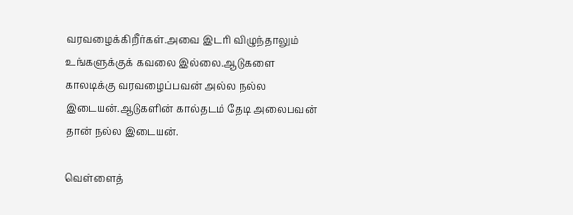வரவழைக்கிறீர்கள்.அவை இடரி விழுந்தாலும் உங்களுக்குக் கவலை இல்லை.ஆடுகளை காலடிக்கு வரவழைப்பவன் அல்ல நல்ல இடையன்.ஆடுகளின் கால்தடம் தேடி அலைபவன் தான் நல்ல இடையன்.

வெள்ளைத்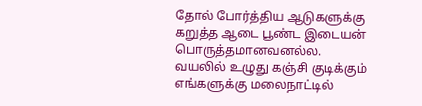தோல் போர்த்திய ஆடுகளுக்கு கறுத்த ஆடை பூண்ட இடையன் பொருத்தமானவனல்ல. வயலில் உழுது கஞ்சி குடிக்கும் எங்களுக்கு மலைநாட்டில்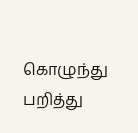கொழுந்து பறித்து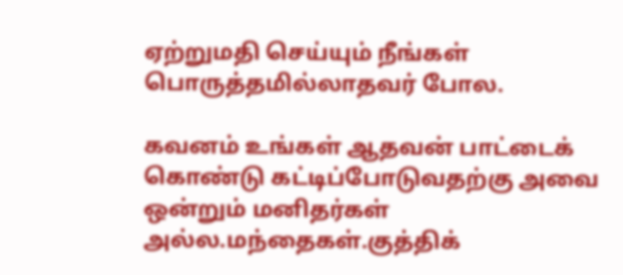ஏற்றுமதி செய்யும் நீங்கள் பொருத்தமில்லாதவர் போல.

கவனம் உங்கள் ஆதவன் பாட்டைக் கொண்டு கட்டிப்போடுவதற்கு அவை ஒன்றும் மனிதர்கள் அல்ல.மந்தைகள்.குத்திக்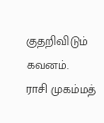குதறிவிடும் கவனம்.
ராசி முகம்மத்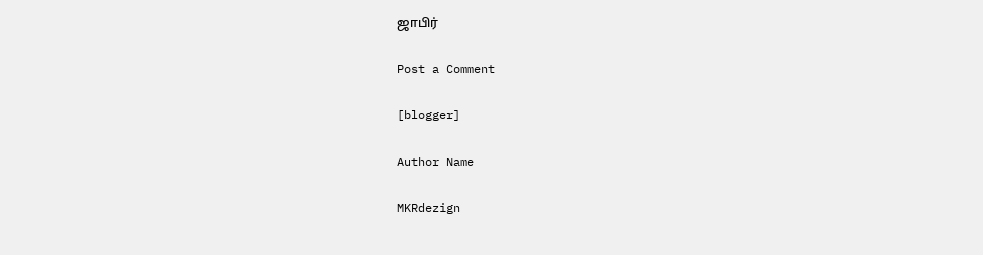ஜாபிர்

Post a Comment

[blogger]

Author Name

MKRdezign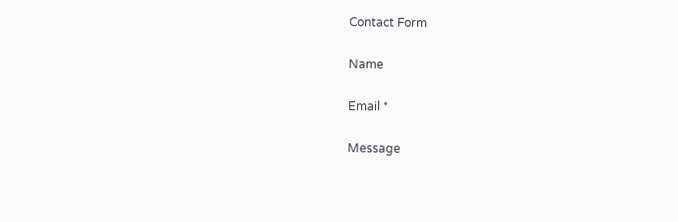Contact Form

Name

Email *

Message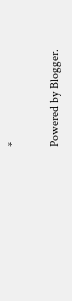*

Powered by Blogger.